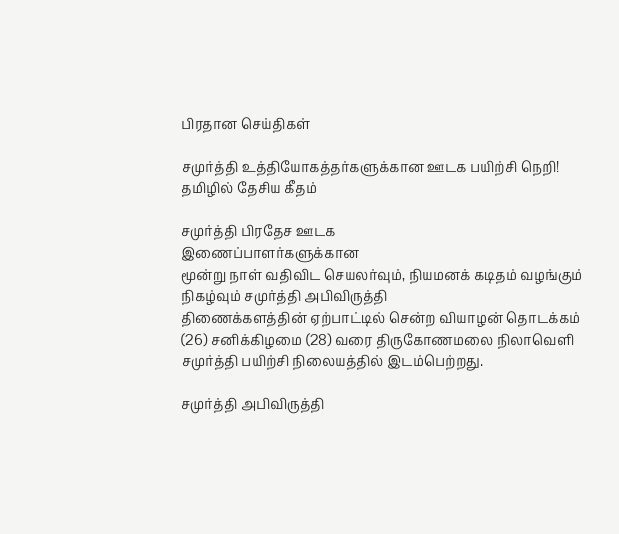பிரதான செய்திகள்

சமுர்த்தி உத்தியோகத்தர்களுக்கான ஊடக பயிற்சி நெறி! தமிழில் தேசிய கீதம்

சமுர்த்தி பிரதேச ஊடக
இணைப்பாளர்களுக்கான
மூன்று நாள் வதிவிட செயலர்வும், நியமனக் கடிதம் வழங்கும் நிகழ்வும் சமுர்த்தி அபிவிருத்தி
திணைக்களத்தின் ஏற்பாட்டில் சென்ற வியாழன் தொடக்கம் (26) சனிக்கிழமை (28) வரை திருகோணமலை நிலாவெளி
சமுர்த்தி பயிற்சி நிலையத்தில் இடம்பெற்றது.

சமுர்த்தி அபிவிருத்தி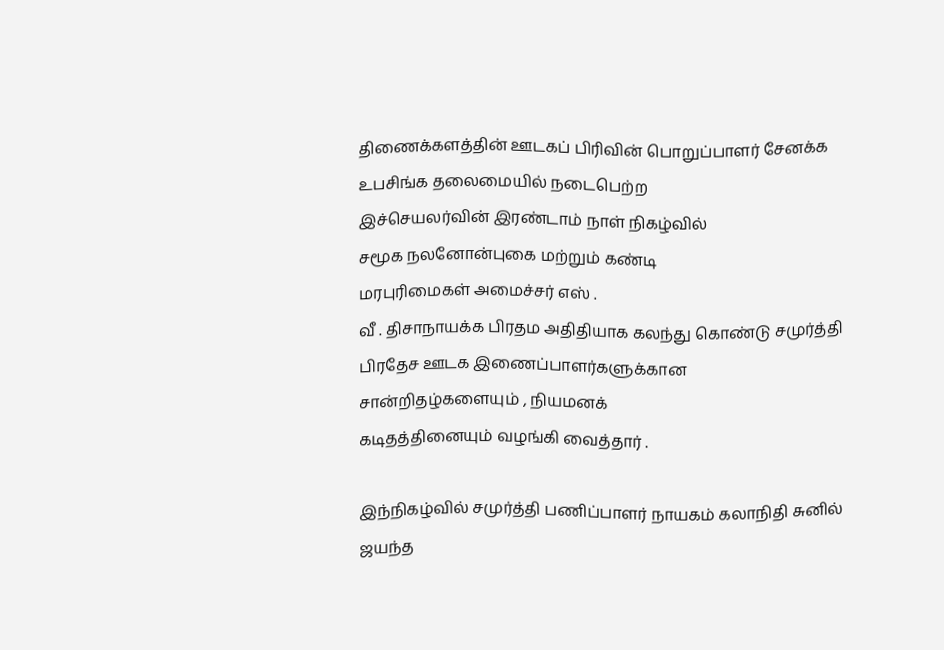திணைக்களத்தின் ஊடகப் பிரிவின் பொறுப்பாளர் சேனக்க உபசிங்க தலைமையில் நடைபெற்ற
இச்செயலர்வின் இரண்டாம் நாள் நிகழ்வில்
சமூக நலனோன்புகை மற்றும் கண்டி
மரபுரிமைகள் அமைச்சர் எஸ் .
வீ . திசாநாயக்க பிரதம அதிதியாக கலந்து கொண்டு சமுர்த்தி பிரதேச ஊடக இணைப்பாளர்களுக்கான
சான்றிதழ்களையும் , நியமனக்
கடிதத்தினையும் வழங்கி வைத்தார் .

இந்நிகழ்வில் சமுர்த்தி பணிப்பாளர் நாயகம் கலாநிதி சுனில் ஜயந்த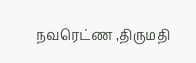நவரெட்ண ,திருமதி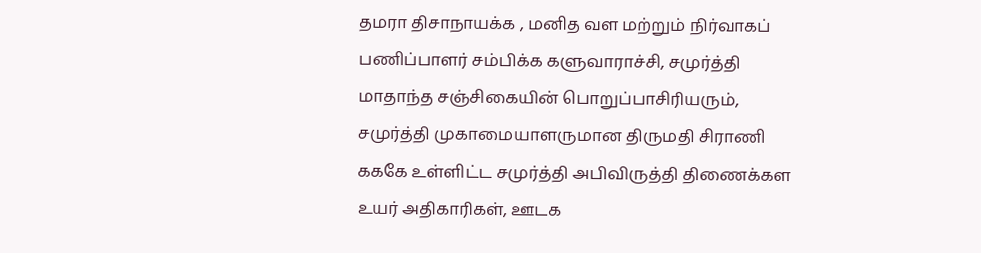தமரா திசாநாயக்க , மனித வள மற்றும் நிர்வாகப் பணிப்பாளர் சம்பிக்க களுவாராச்சி, சமுர்த்தி மாதாந்த சஞ்சிகையின் பொறுப்பாசிரியரும், சமுர்த்தி முகாமையாளருமான திருமதி சிராணி கககே உள்ளிட்ட சமுர்த்தி அபிவிருத்தி திணைக்கள உயர் அதிகாரிகள், ஊடக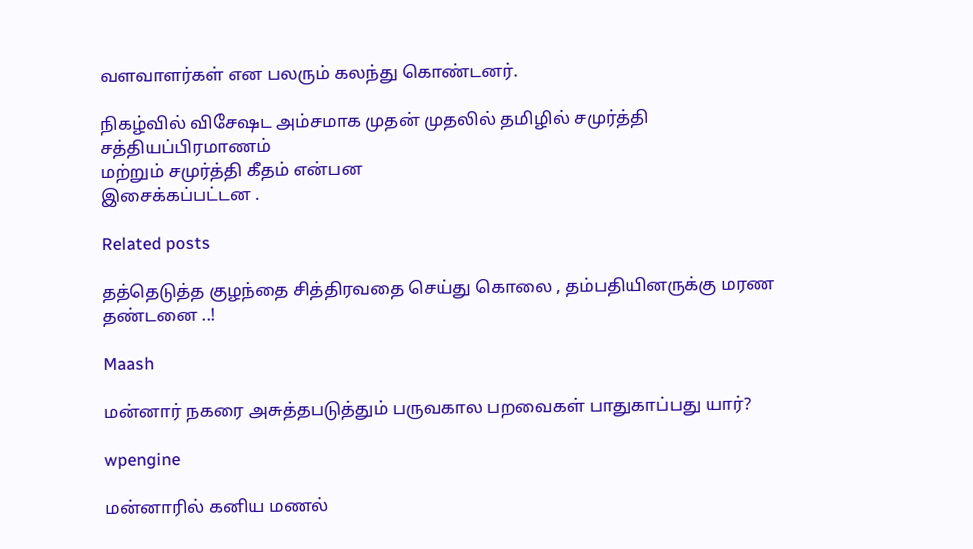வளவாளர்கள் என பலரும் கலந்து கொண்டனர்.

நிகழ்வில் விசேஷட அம்சமாக முதன் முதலில் தமிழில் சமுர்த்தி சத்தியப்பிரமாணம்
மற்றும் சமுர்த்தி கீதம் என்பன
இசைக்கப்பட்டன .

Related posts

தத்தெடுத்த குழந்தை சித்திரவதை செய்து கொலை , தம்பதியினருக்கு மரண தண்டனை ..!

Maash

மன்னார் நகரை அசுத்தபடுத்தும் பருவகால பறவைகள் பாதுகாப்பது யார்?

wpengine

மன்னாரில் கனிய மணல்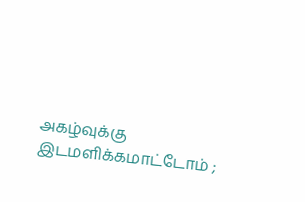அகழ்வுக்கு இடமளிக்கமாட்டோம் ;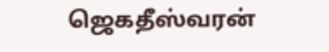ஜெகதீஸ்வரன்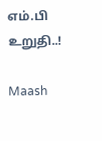எம்.பி உறுதி..!

Maash